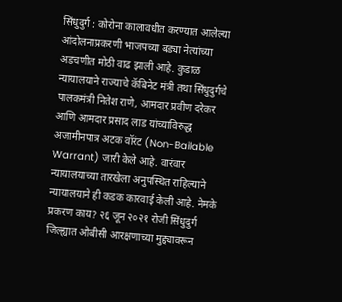सिंधुदुर्ग : कोरोना कालावधीत करण्यात आलेल्या आंदोलनाप्रकरणी भाजपच्या बड्या नेत्यांच्या अडचणीत मोठी वाढ झाली आहे. कुडाळ न्यायालयाने राज्याचे कॅबिनेट मंत्री तथा सिंधुदुर्गचे पालकमंत्री नितेश राणे, आमदार प्रवीण दरेकर आणि आमदार प्रसाद लाड यांच्याविरुद्ध अजामीनपात्र अटक वॉरंट (Non-Bailable Warrant) जारी केले आहे. वारंवार न्यायालयाच्या तारखेला अनुपस्थित राहिल्याने न्यायालयाने ही कडक कारवाई केली आहे. नेमके प्रकरण काय? २६ जून २०२१ रोजी सिंधुदुर्ग जिल्ह्यात ओबीसी आरक्षणाच्या मुद्द्यावरून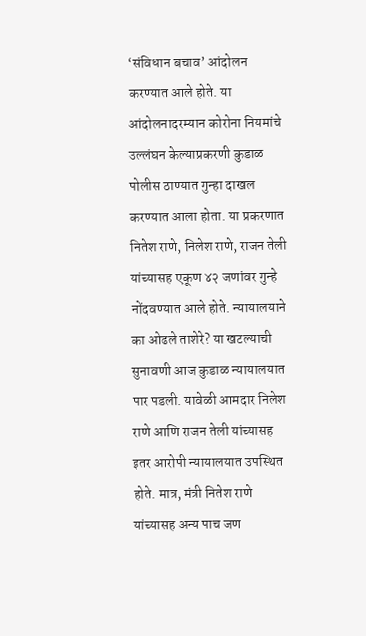‘संविधान बचाव’ आंदोलन करण्यात आले होते. या आंदोलनादरम्यान कोरोना नियमांचे उल्लंघन केल्याप्रकरणी कुडाळ पोलीस ठाण्यात गुन्हा दाखल करण्यात आला होता. या प्रकरणात नितेश राणे, निलेश राणे, राजन तेली यांच्यासह एकूण ४२ जणांवर गुन्हे नोंदवण्यात आले होते. न्यायालयाने का ओढले ताशेरे? या खटल्याची सुनावणी आज कुडाळ न्यायालयात पार पडली. यावेळी आमदार निलेश राणे आणि राजन तेली यांच्यासह इतर आरोपी न्यायालयात उपस्थित होते. मात्र, मंत्री नितेश राणे यांच्यासह अन्य पाच जण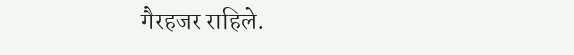गैरहजर राहिले.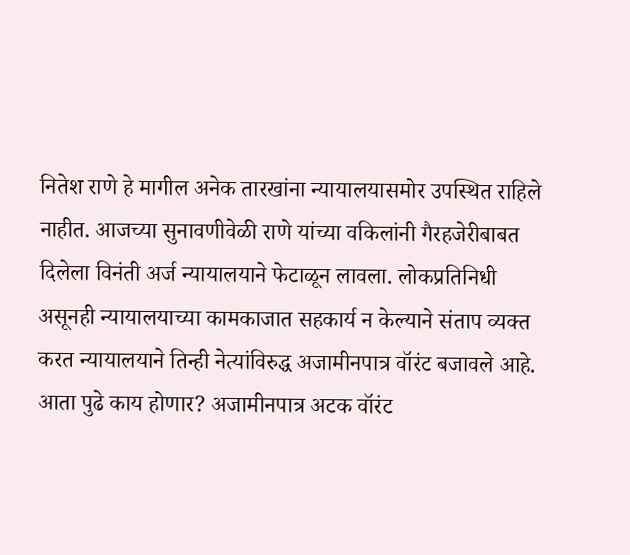नितेश राणे हे मागील अनेक तारखांना न्यायालयासमोर उपस्थित राहिले नाहीत. आजच्या सुनावणीवेळी राणे यांच्या वकिलांनी गैरहजेरीबाबत दिलेला विनंती अर्ज न्यायालयाने फेटाळून लावला. लोकप्रतिनिधी असूनही न्यायालयाच्या कामकाजात सहकार्य न केल्याने संताप व्यक्त करत न्यायालयाने तिन्ही नेत्यांविरुद्ध अजामीनपात्र वॉरंट बजावले आहे. आता पुढे काय होणार? अजामीनपात्र अटक वॉरंट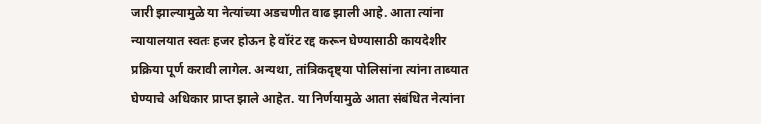जारी झाल्यामुळे या नेत्यांच्या अडचणीत वाढ झाली आहे. आता त्यांना न्यायालयात स्वतः हजर होऊन हे वॉरंट रद्द करून घेण्यासाठी कायदेशीर प्रक्रिया पूर्ण करावी लागेल. अन्यथा, तांत्रिकदृष्ट्या पोलिसांना त्यांना ताब्यात घेण्याचे अधिकार प्राप्त झाले आहेत. या निर्णयामुळे आता संबंधित नेत्यांना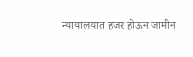न्यायालयात हजर होऊन जामीन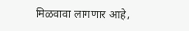मिळवावा लागणार आहे,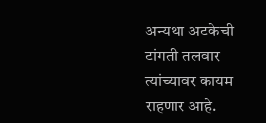अन्यथा अटकेची टांगती तलवार त्यांच्यावर कायम राहणार आहे.